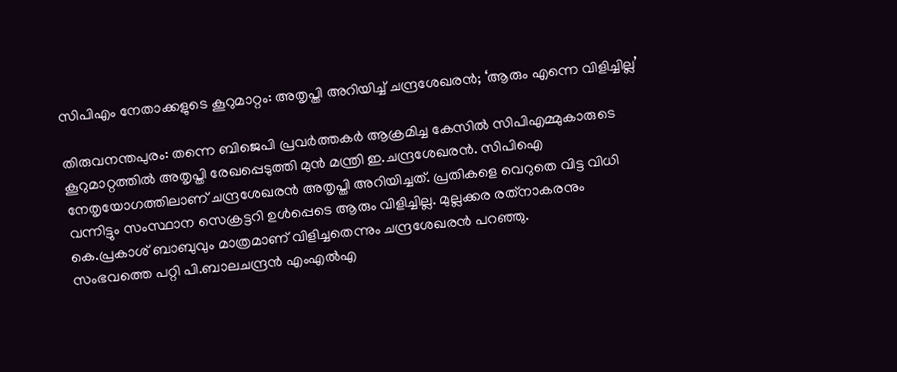സിപിഎം നേതാക്കളുടെ കൂറുമാറ്റം: അതൃപ്തി അറിയിച്ച് ചന്ദ്രശേഖരന്‍; ‘ആരും എന്നെ വിളിച്ചില്ല’

തിരുവനന്തപുരം: തന്നെ ബിജെപി പ്രവര്‍ത്തകര്‍ ആക്രമിച്ച കേസില്‍ സിപിഎമ്മുകാരുടെ കൂറുമാറ്റത്തില്‍ അതൃപ്തി രേഖപ്പെടുത്തി മുന്‍ മന്ത്രി ഇ.ചന്ദ്രശേഖരന്‍. സിപിഐ നേതൃയോഗത്തിലാണ് ചന്ദ്രശേഖരന്‍ അതൃപ്തി അറിയിച്ചത്. പ്രതികളെ വെറുതെ വിട്ട വിധി വന്നിട്ടും സംസ്ഥാന സെക്രട്ടറി ഉള്‍പ്പെടെ ആരും വിളിച്ചില്ല. മുല്ലക്കര രത്‌നാകരനും കെ.പ്രകാശ് ബാബുവും മാത്രമാണ് വിളിച്ചതെന്നും ചന്ദ്രശേഖരന്‍ പറഞ്ഞു.
സംഭവത്തെ പറ്റി പി.ബാലചന്ദ്രന്‍ എംഎല്‍എ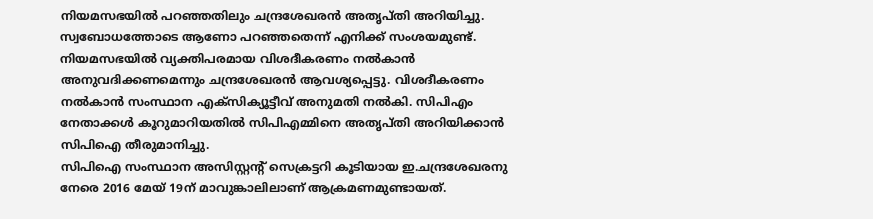നിയമസഭയില്‍ പറഞ്ഞതിലും ചന്ദ്രശേഖരന്‍ അതൃപ്തി അറിയിച്ചു. സ്വബോധത്തോടെ ആണോ പറഞ്ഞതെന്ന് എനിക്ക് സംശയമുണ്ട്. നിയമസഭയില്‍ വ്യക്തിപരമായ വിശദീകരണം നല്‍കാന്‍ അനുവദിക്കണമെന്നും ചന്ദ്രശേഖരന്‍ ആവശ്യപ്പെട്ടു. വിശദീകരണം നല്‍കാന്‍ സംസ്ഥാന എക്‌സിക്യൂട്ടീവ് അനുമതി നല്‍കി. സിപിഎം നേതാക്കള്‍ കൂറുമാറിയതില്‍ സിപിഎമ്മിനെ അതൃപ്തി അറിയിക്കാന്‍ സിപിഐ തീരുമാനിച്ചു.
സിപിഐ സംസ്ഥാന അസിസ്റ്റന്റ് സെക്രട്ടറി കൂടിയായ ഇ.ചന്ദ്രശേഖരനു നേരെ 2016 മേയ് 19ന് മാവുങ്കാലിലാണ് ആക്രമണമുണ്ടായത്.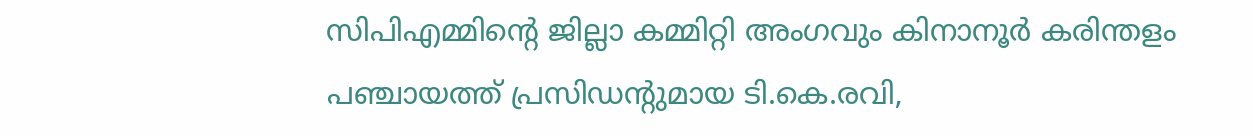സിപിഎമ്മിന്റെ ജില്ലാ കമ്മിറ്റി അംഗവും കിനാനൂര്‍ കരിന്തളം പഞ്ചായത്ത് പ്രസിഡന്റുമായ ടി.കെ.രവി,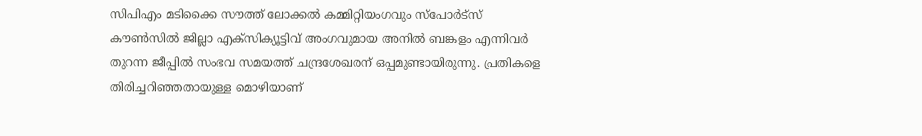സിപിഎം മടിക്കൈ സൗത്ത് ലോക്കല്‍ കമ്മിറ്റിയംഗവും സ്‌പോര്‍ട്‌സ് കൗണ്‍സില്‍ ജില്ലാ എക്‌സിക്യൂട്ടിവ് അംഗവുമായ അനില്‍ ബങ്കളം എന്നിവര്‍ തുറന്ന ജീപ്പില്‍ സംഭവ സമയത്ത് ചന്ദ്രശേഖരന് ഒപ്പമുണ്ടായിരുന്നു. പ്രതികളെ തിരിച്ചറിഞ്ഞതായുള്ള മൊഴിയാണ്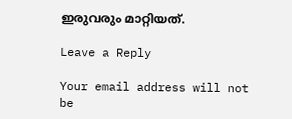ഇരുവരും മാറ്റിയത്.

Leave a Reply

Your email address will not be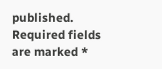published. Required fields are marked *